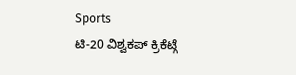Sports
ಟಿ-20 ವಿಶ್ವಕಪ್ ಕ್ರಿಕೆಟ್ಗೆ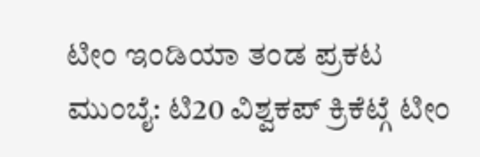ಟೀಂ ಇಂಡಿಯಾ ತಂಡ ಪ್ರಕಟ
ಮುಂಬೈ: ಟಿ20 ವಿಶ್ವಕಪ್ ಕ್ರಿಕೆಟ್ಗೆ ಟೀಂ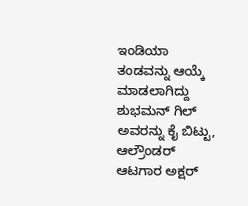ಇಂಡಿಯಾ ತಂಡವನ್ನು ಆಯ್ಕೆ ಮಾಡಲಾಗಿದ್ದು ಶುಭಮನ್ ಗಿಲ್ ಅವರನ್ನು ಕೈ ಬಿಟ್ಟು, ಆಲ್ರೌಂಡರ್ ಆಟಗಾರ ಅಕ್ಷರ್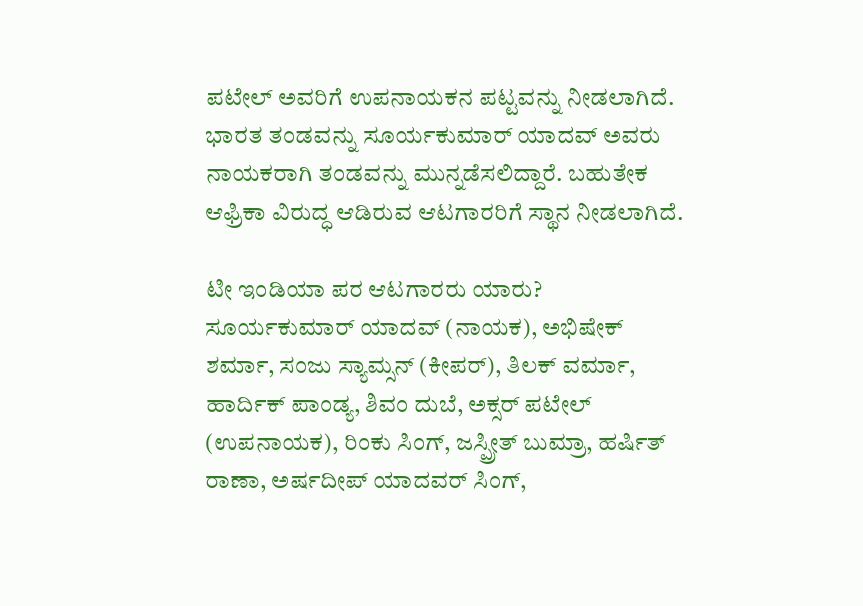ಪಟೇಲ್ ಅವರಿಗೆ ಉಪನಾಯಕನ ಪಟ್ಟವನ್ನು ನೀಡಲಾಗಿದೆ.
ಭಾರತ ತಂಡವನ್ನು ಸೂರ್ಯಕುಮಾರ್ ಯಾದವ್ ಅವರು ನಾಯಕರಾಗಿ ತಂಡವನ್ನು ಮುನ್ನಡೆಸಲಿದ್ದಾರೆ. ಬಹುತೇಕ ಆಫ್ರಿಕಾ ವಿರುದ್ಧ ಆಡಿರುವ ಆಟಗಾರರಿಗೆ ಸ್ಥಾನ ನೀಡಲಾಗಿದೆ.

ಟೀ ಇಂಡಿಯಾ ಪರ ಆಟಗಾರರು ಯಾರು?
ಸೂರ್ಯಕುಮಾರ್ ಯಾದವ್ (ನಾಯಕ), ಅಭಿಷೇಕ್ ಶರ್ಮಾ, ಸಂಜು ಸ್ಯಾಮ್ಸನ್ (ಕೀಪರ್), ತಿಲಕ್ ವರ್ಮಾ, ಹಾರ್ದಿಕ್ ಪಾಂಡ್ಯ, ಶಿವಂ ದುಬೆ, ಅಕ್ಸರ್ ಪಟೇಲ್ (ಉಪನಾಯಕ), ರಿಂಕು ಸಿಂಗ್, ಜಸ್ಪ್ರೀತ್ ಬುಮ್ರಾ, ಹರ್ಷಿತ್ ರಾಣಾ, ಅರ್ಷದೀಪ್ ಯಾದವರ್ ಸಿಂಗ್,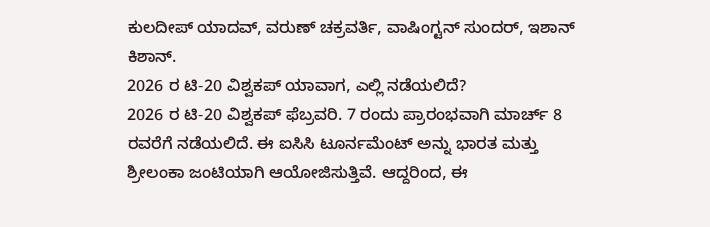ಕುಲದೀಪ್ ಯಾದವ್, ವರುಣ್ ಚಕ್ರವರ್ತಿ, ವಾಷಿಂಗ್ಟನ್ ಸುಂದರ್, ಇಶಾನ್ ಕಿಶಾನ್.
2026 ರ ಟಿ-20 ವಿಶ್ವಕಪ್ ಯಾವಾಗ, ಎಲ್ಲಿ ನಡೆಯಲಿದೆ?
2026 ರ ಟಿ-20 ವಿಶ್ವಕಪ್ ಫೆಬ್ರವರಿ. 7 ರಂದು ಪ್ರಾರಂಭವಾಗಿ ಮಾರ್ಚ್ 8 ರವರೆಗೆ ನಡೆಯಲಿದೆ. ಈ ಐಸಿಸಿ ಟೂರ್ನಮೆಂಟ್ ಅನ್ನು ಭಾರತ ಮತ್ತು ಶ್ರೀಲಂಕಾ ಜಂಟಿಯಾಗಿ ಆಯೋಜಿಸುತ್ತಿವೆ. ಆದ್ದರಿಂದ, ಈ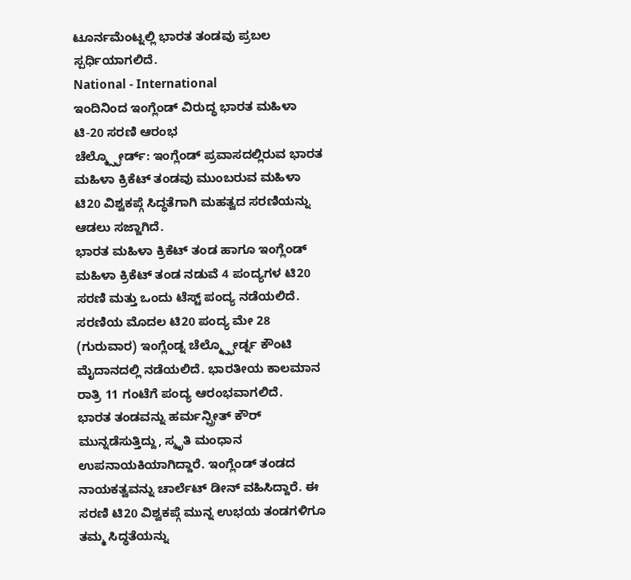ಟೂರ್ನಮೆಂಟ್ನಲ್ಲಿ ಭಾರತ ತಂಡವು ಪ್ರಬಲ ಸ್ಪರ್ಧಿಯಾಗಲಿದೆ.
National - International
ಇಂದಿನಿಂದ ಇಂಗ್ಲೆಂಡ್ ವಿರುದ್ಧ ಭಾರತ ಮಹಿಳಾ ಟಿ-20 ಸರಣಿ ಆರಂಭ
ಚೆಲ್ಮ್ಸ್ಫೋರ್ಡ್: ಇಂಗ್ಲೆಂಡ್ ಪ್ರವಾಸದಲ್ಲಿರುವ ಭಾರತ ಮಹಿಳಾ ಕ್ರಿಕೆಟ್ ತಂಡವು ಮುಂಬರುವ ಮಹಿಳಾ ಟಿ20 ವಿಶ್ವಕಪ್ಗೆ ಸಿದ್ಧತೆಗಾಗಿ ಮಹತ್ವದ ಸರಣಿಯನ್ನು ಆಡಲು ಸಜ್ಜಾಗಿದೆ.
ಭಾರತ ಮಹಿಳಾ ಕ್ರಿಕೆಟ್ ತಂಡ ಹಾಗೂ ಇಂಗ್ಲೆಂಡ್ ಮಹಿಳಾ ಕ್ರಿಕೆಟ್ ತಂಡ ನಡುವೆ 4 ಪಂದ್ಯಗಳ ಟಿ20 ಸರಣಿ ಮತ್ತು ಒಂದು ಟೆಸ್ಟ್ ಪಂದ್ಯ ನಡೆಯಲಿದೆ. ಸರಣಿಯ ಮೊದಲ ಟಿ20 ಪಂದ್ಯ ಮೇ 28 (ಗುರುವಾರ) ಇಂಗ್ಲೆಂಡ್ನ ಚೆಲ್ಮ್ಸ್ಫೋರ್ಡ್ನ ಕೌಂಟಿ ಮೈದಾನದಲ್ಲಿ ನಡೆಯಲಿದೆ. ಭಾರತೀಯ ಕಾಲಮಾನ ರಾತ್ರಿ 11 ಗಂಟೆಗೆ ಪಂದ್ಯ ಆರಂಭವಾಗಲಿದೆ.
ಭಾರತ ತಂಡವನ್ನು ಹರ್ಮನ್ಪ್ರೀತ್ ಕೌರ್ ಮುನ್ನಡೆಸುತ್ತಿದ್ದು, ಸ್ಮೃತಿ ಮಂಧಾನ ಉಪನಾಯಕಿಯಾಗಿದ್ದಾರೆ. ಇಂಗ್ಲೆಂಡ್ ತಂಡದ ನಾಯಕತ್ವವನ್ನು ಚಾರ್ಲೆಟ್ ಡೀನ್ ವಹಿಸಿದ್ದಾರೆ. ಈ ಸರಣಿ ಟಿ20 ವಿಶ್ವಕಪ್ಗೆ ಮುನ್ನ ಉಭಯ ತಂಡಗಳಿಗೂ ತಮ್ಮ ಸಿದ್ಧತೆಯನ್ನು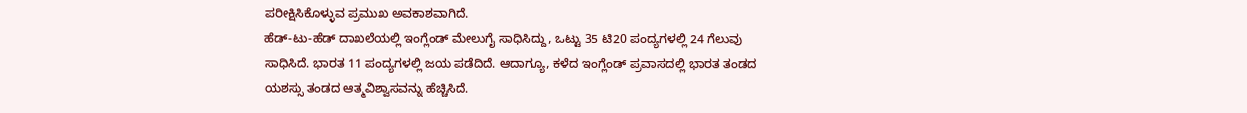ಪರೀಕ್ಷಿಸಿಕೊಳ್ಳುವ ಪ್ರಮುಖ ಅವಕಾಶವಾಗಿದೆ.
ಹೆಡ್-ಟು-ಹೆಡ್ ದಾಖಲೆಯಲ್ಲಿ ಇಂಗ್ಲೆಂಡ್ ಮೇಲುಗೈ ಸಾಧಿಸಿದ್ದು, ಒಟ್ಟು 35 ಟಿ20 ಪಂದ್ಯಗಳಲ್ಲಿ 24 ಗೆಲುವು ಸಾಧಿಸಿದೆ. ಭಾರತ 11 ಪಂದ್ಯಗಳಲ್ಲಿ ಜಯ ಪಡೆದಿದೆ. ಆದಾಗ್ಯೂ, ಕಳೆದ ಇಂಗ್ಲೆಂಡ್ ಪ್ರವಾಸದಲ್ಲಿ ಭಾರತ ತಂಡದ ಯಶಸ್ಸು ತಂಡದ ಆತ್ಮವಿಶ್ವಾಸವನ್ನು ಹೆಚ್ಚಿಸಿದೆ.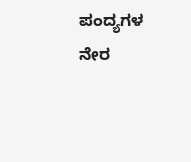ಪಂದ್ಯಗಳ ನೇರ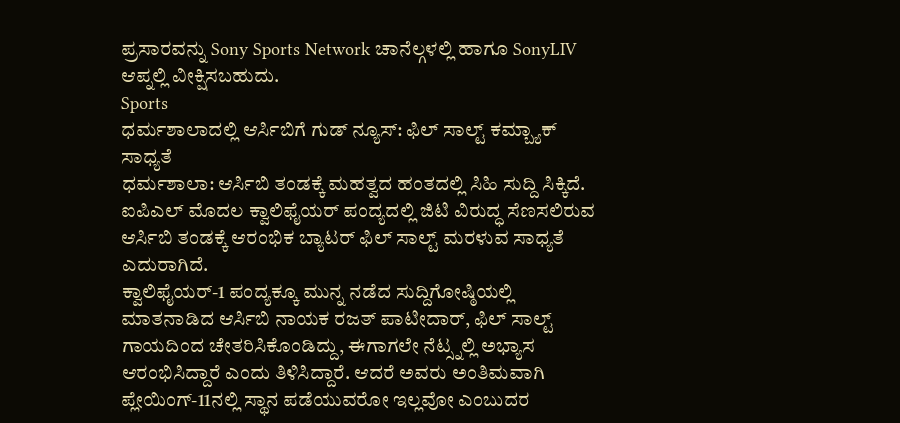ಪ್ರಸಾರವನ್ನು Sony Sports Network ಚಾನೆಲ್ಗಳಲ್ಲಿ ಹಾಗೂ SonyLIV ಆಪ್ನಲ್ಲಿ ವೀಕ್ಷಿಸಬಹುದು.
Sports
ಧರ್ಮಶಾಲಾದಲ್ಲಿ ಆರ್ಸಿಬಿಗೆ ಗುಡ್ ನ್ಯೂಸ್: ಫಿಲ್ ಸಾಲ್ಟ್ ಕಮ್ಬ್ಯಾಕ್ ಸಾಧ್ಯತೆ
ಧರ್ಮಶಾಲಾ: ಆರ್ಸಿಬಿ ತಂಡಕ್ಕೆ ಮಹತ್ವದ ಹಂತದಲ್ಲಿ ಸಿಹಿ ಸುದ್ದಿ ಸಿಕ್ಕಿದೆ. ಐಪಿಎಲ್ ಮೊದಲ ಕ್ವಾಲಿಫೈಯರ್ ಪಂದ್ಯದಲ್ಲಿ ಜಿಟಿ ವಿರುದ್ಧ ಸೆಣಸಲಿರುವ ಆರ್ಸಿಬಿ ತಂಡಕ್ಕೆ ಆರಂಭಿಕ ಬ್ಯಾಟರ್ ಫಿಲ್ ಸಾಲ್ಟ್ ಮರಳುವ ಸಾಧ್ಯತೆ ಎದುರಾಗಿದೆ.
ಕ್ವಾಲಿಫೈಯರ್-1 ಪಂದ್ಯಕ್ಕೂ ಮುನ್ನ ನಡೆದ ಸುದ್ದಿಗೋಷ್ಠಿಯಲ್ಲಿ ಮಾತನಾಡಿದ ಆರ್ಸಿಬಿ ನಾಯಕ ರಜತ್ ಪಾಟೀದಾರ್, ಫಿಲ್ ಸಾಲ್ಟ್ ಗಾಯದಿಂದ ಚೇತರಿಸಿಕೊಂಡಿದ್ದು, ಈಗಾಗಲೇ ನೆಟ್ಸ್ನಲ್ಲಿ ಅಭ್ಯಾಸ ಆರಂಭಿಸಿದ್ದಾರೆ ಎಂದು ತಿಳಿಸಿದ್ದಾರೆ. ಆದರೆ ಅವರು ಅಂತಿಮವಾಗಿ ಪ್ಲೇಯಿಂಗ್-11ನಲ್ಲಿ ಸ್ಥಾನ ಪಡೆಯುವರೋ ಇಲ್ಲವೋ ಎಂಬುದರ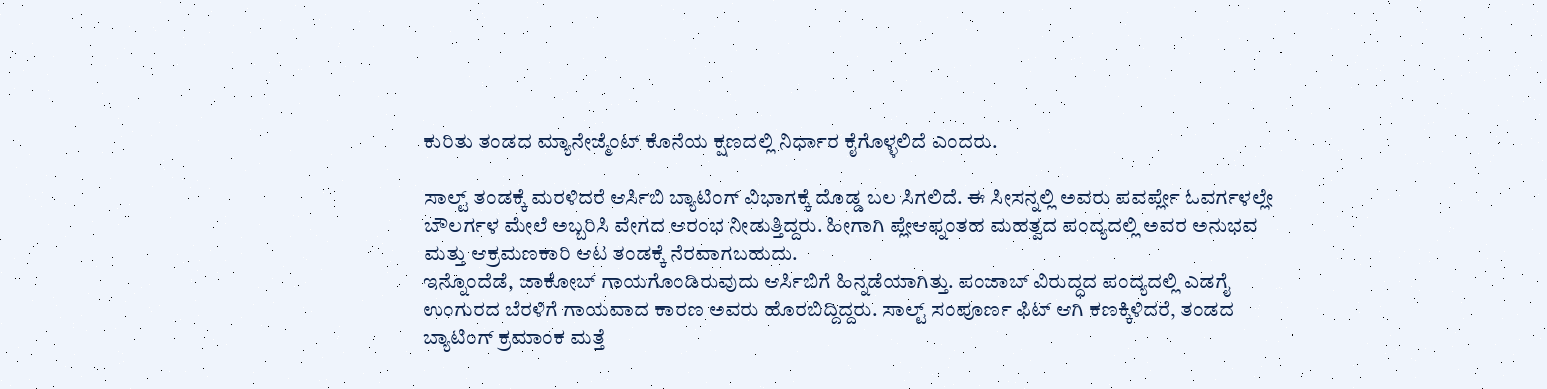ಕುರಿತು ತಂಡದ ಮ್ಯಾನೇಜ್ಮೆಂಟ್ ಕೊನೆಯ ಕ್ಷಣದಲ್ಲಿ ನಿರ್ಧಾರ ಕೈಗೊಳ್ಳಲಿದೆ ಎಂದರು.

ಸಾಲ್ಟ್ ತಂಡಕ್ಕೆ ಮರಳಿದರೆ ಆರ್ಸಿಬಿ ಬ್ಯಾಟಿಂಗ್ ವಿಭಾಗಕ್ಕೆ ದೊಡ್ಡ ಬಲ ಸಿಗಲಿದೆ. ಈ ಸೀಸನ್ನಲ್ಲಿ ಅವರು ಪವರ್ಪ್ಲೇ ಓವರ್ಗಳಲ್ಲೇ ಬೌಲರ್ಗಳ ಮೇಲೆ ಅಬ್ಬರಿಸಿ ವೇಗದ ಆರಂಭ ನೀಡುತ್ತಿದ್ದರು. ಹೀಗಾಗಿ ಪ್ಲೇಆಫ್ನಂತಹ ಮಹತ್ವದ ಪಂದ್ಯದಲ್ಲಿ ಅವರ ಅನುಭವ ಮತ್ತು ಆಕ್ರಮಣಕಾರಿ ಆಟ ತಂಡಕ್ಕೆ ನೆರವಾಗಬಹುದು.
ಇನ್ನೊಂದೆಡೆ, ಜಾಕೋಬ್ ಗಾಯಗೊಂಡಿರುವುದು ಆರ್ಸಿಬಿಗೆ ಹಿನ್ನಡೆಯಾಗಿತ್ತು. ಪಂಜಾಬ್ ವಿರುದ್ಧದ ಪಂದ್ಯದಲ್ಲಿ ಎಡಗೈ ಉಂಗುರದ ಬೆರಳಿಗೆ ಗಾಯವಾದ ಕಾರಣ ಅವರು ಹೊರಬಿದ್ದಿದ್ದರು. ಸಾಲ್ಟ್ ಸಂಪೂರ್ಣ ಫಿಟ್ ಆಗಿ ಕಣಕ್ಕಿಳಿದರೆ, ತಂಡದ ಬ್ಯಾಟಿಂಗ್ ಕ್ರಮಾಂಕ ಮತ್ತೆ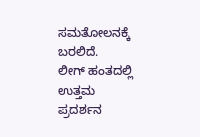ಸಮತೋಲನಕ್ಕೆ ಬರಲಿದೆ.
ಲೀಗ್ ಹಂತದಲ್ಲಿ ಉತ್ತಮ ಪ್ರದರ್ಶನ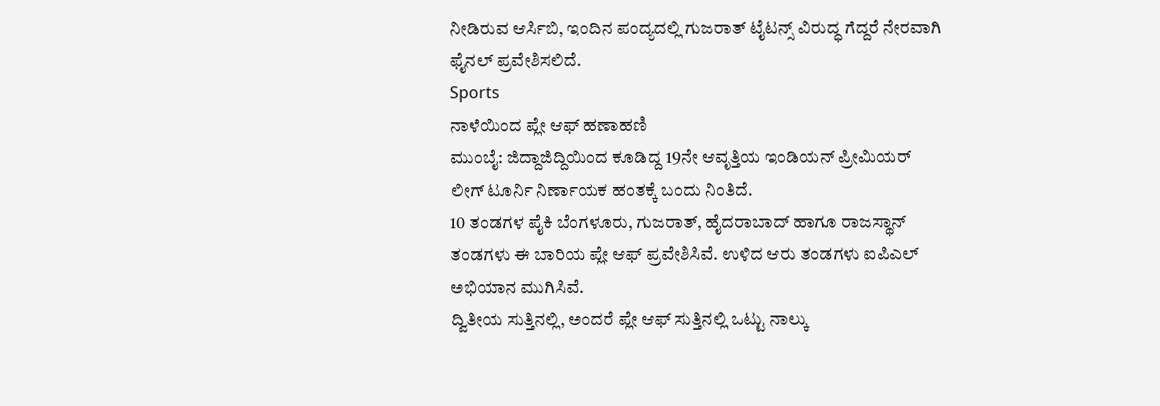ನೀಡಿರುವ ಆರ್ಸಿಬಿ, ಇಂದಿನ ಪಂದ್ಯದಲ್ಲಿ ಗುಜರಾತ್ ಟೈಟನ್ಸ್ ವಿರುದ್ಧ ಗೆದ್ದರೆ ನೇರವಾಗಿ ಫೈನಲ್ ಪ್ರವೇಶಿಸಲಿದೆ.
Sports
ನಾಳೆಯಿಂದ ಪ್ಲೇ ಆಫ್ ಹಣಾಹಣಿ
ಮುಂಬೈ: ಜಿದ್ದಾಜಿದ್ದಿಯಿಂದ ಕೂಡಿದ್ದ 19ನೇ ಆವೃತ್ತಿಯ ಇಂಡಿಯನ್ ಪ್ರೀಮಿಯರ್ ಲೀಗ್ ಟೂರ್ನಿ ನಿರ್ಣಾಯಕ ಹಂತಕ್ಕೆ ಬಂದು ನಿಂತಿದೆ.
10 ತಂಡಗಳ ಪೈಕಿ ಬೆಂಗಳೂರು, ಗುಜರಾತ್, ಹೈದರಾಬಾದ್ ಹಾಗೂ ರಾಜಸ್ಥಾನ್ ತಂಡಗಳು ಈ ಬಾರಿಯ ಪ್ಲೇ ಆಫ್ ಪ್ರವೇಶಿಸಿವೆ. ಉಳಿದ ಆರು ತಂಡಗಳು ಐಪಿಎಲ್ ಅಭಿಯಾನ ಮುಗಿಸಿವೆ.
ದ್ವಿತೀಯ ಸುತ್ತಿನಲ್ಲಿ, ಅಂದರೆ ಪ್ಲೇ ಆಫ್ ಸುತ್ತಿನಲ್ಲಿ ಒಟ್ಟು ನಾಲ್ಕು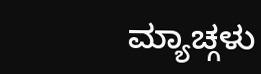ಮ್ಯಾಚ್ಗಳು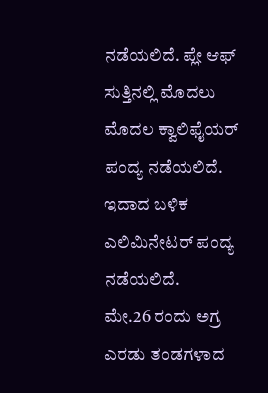ನಡೆಯಲಿದೆ. ಪ್ಲೇ ಆಫ್ ಸುತ್ತಿನಲ್ಲಿ ಮೊದಲು ಮೊದಲ ಕ್ವಾಲಿಫೈಯರ್ ಪಂದ್ಯ ನಡೆಯಲಿದೆ. ಇದಾದ ಬಳಿಕ ಎಲಿಮಿನೇಟರ್ ಪಂದ್ಯ ನಡೆಯಲಿದೆ.
ಮೇ.26 ರಂದು ಅಗ್ರ ಎರಡು ತಂಡಗಳಾದ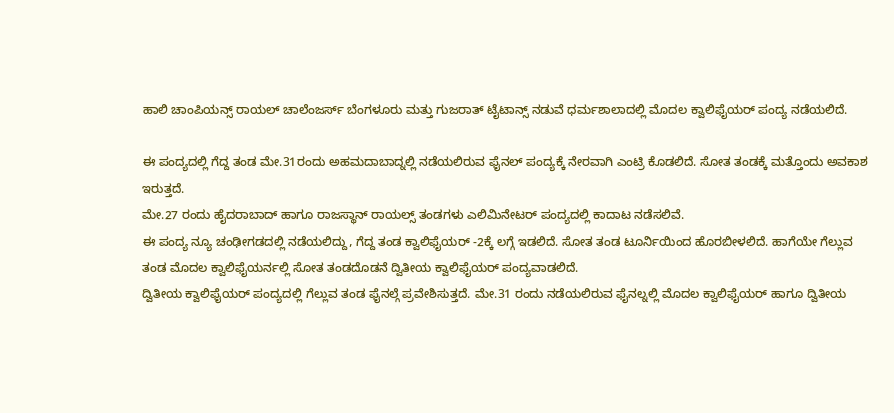ಹಾಲಿ ಚಾಂಪಿಯನ್ಸ್ ರಾಯಲ್ ಚಾಲೆಂಜರ್ಸ್ ಬೆಂಗಳೂರು ಮತ್ತು ಗುಜರಾತ್ ಟೈಟಾನ್ಸ್ ನಡುವೆ ಧರ್ಮಶಾಲಾದಲ್ಲಿ ಮೊದಲ ಕ್ವಾಲಿಫೈಯರ್ ಪಂದ್ಯ ನಡೆಯಲಿದೆ.

ಈ ಪಂದ್ಯದಲ್ಲಿ ಗೆದ್ದ ತಂಡ ಮೇ.31ರಂದು ಅಹಮದಾಬಾದ್ನಲ್ಲಿ ನಡೆಯಲಿರುವ ಫೈನಲ್ ಪಂದ್ಯಕ್ಕೆ ನೇರವಾಗಿ ಎಂಟ್ರಿ ಕೊಡಲಿದೆ. ಸೋತ ತಂಡಕ್ಕೆ ಮತ್ತೊಂದು ಅವಕಾಶ ಇರುತ್ತದೆ.
ಮೇ.27 ರಂದು ಹೈದರಾಬಾದ್ ಹಾಗೂ ರಾಜಸ್ಥಾನ್ ರಾಯಲ್ಸ್ ತಂಡಗಳು ಎಲಿಮಿನೇಟರ್ ಪಂದ್ಯದಲ್ಲಿ ಕಾದಾಟ ನಡೆಸಲಿವೆ.
ಈ ಪಂದ್ಯ ನ್ಯೂ ಚಂಢೀಗಡದಲ್ಲಿ ನಡೆಯಲಿದ್ದು, ಗೆದ್ದ ತಂಡ ಕ್ವಾಲಿಫೈಯರ್ -2ಕ್ಕೆ ಲಗ್ಗೆ ಇಡಲಿದೆ. ಸೋತ ತಂಡ ಟೂರ್ನಿಯಿಂದ ಹೊರಬೀಳಲಿದೆ. ಹಾಗೆಯೇ ಗೆಲ್ಲುವ ತಂಡ ಮೊದಲ ಕ್ವಾಲಿಫೈಯರ್ನಲ್ಲಿ ಸೋತ ತಂಡದೊಡನೆ ದ್ವಿತೀಯ ಕ್ವಾಲಿಫೈಯರ್ ಪಂದ್ಯವಾಡಲಿದೆ.
ದ್ವಿತೀಯ ಕ್ವಾಲಿಫೈಯರ್ ಪಂದ್ಯದಲ್ಲಿ ಗೆಲ್ಲುವ ತಂಡ ಫೈನಲ್ಗೆ ಪ್ರವೇಶಿಸುತ್ತದೆ. ಮೇ.31 ರಂದು ನಡೆಯಲಿರುವ ಫೈನಲ್ನಲ್ಲಿ ಮೊದಲ ಕ್ವಾಲಿಫೈಯರ್ ಹಾಗೂ ದ್ವಿತೀಯ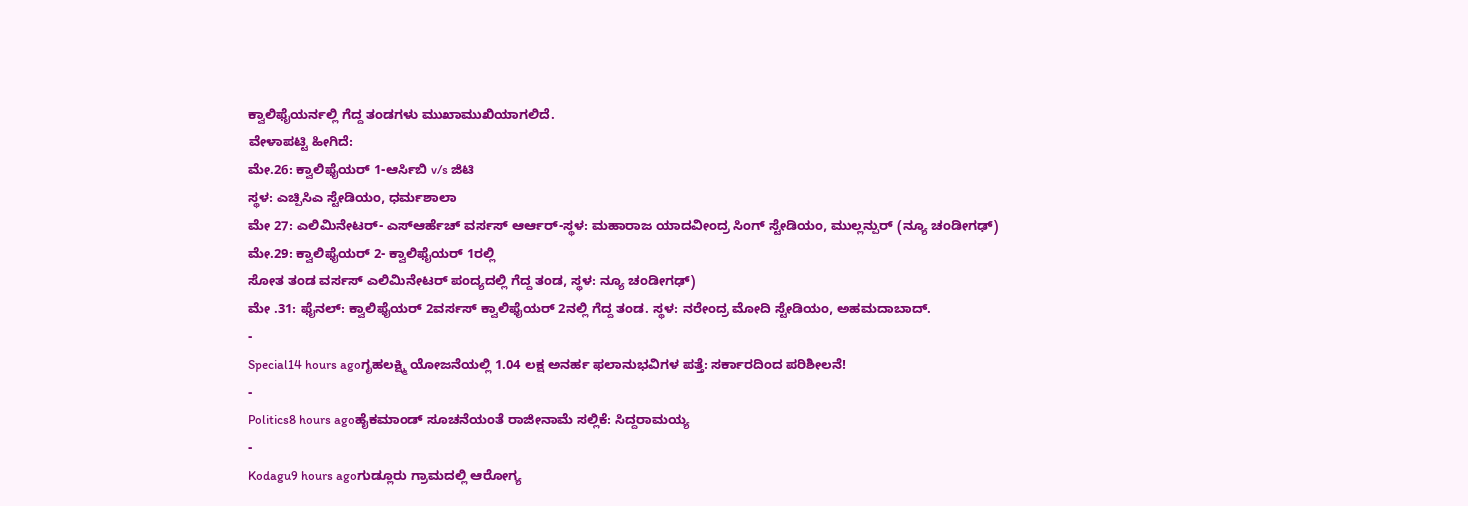ಕ್ವಾಲಿಫೈಯರ್ನಲ್ಲಿ ಗೆದ್ದ ತಂಡಗಳು ಮುಖಾಮುಖಿಯಾಗಲಿದೆ.
ವೇಳಾಪಟ್ಟಿ ಹೀಗಿದೆ:
ಮೇ.26: ಕ್ವಾಲಿಫೈಯರ್ 1-ಆರ್ಸಿಬಿ v/s ಜಿಟಿ
ಸ್ಥಳ: ಎಚ್ಪಿಸಿಎ ಸ್ಟೇಡಿಯಂ, ಧರ್ಮಶಾಲಾ
ಮೇ 27: ಎಲಿಮಿನೇಟರ್- ಎಸ್ಆರ್ಹೆಚ್ ವರ್ಸಸ್ ಆರ್ಆರ್-ಸ್ಥಳ: ಮಹಾರಾಜ ಯಾದವೀಂದ್ರ ಸಿಂಗ್ ಸ್ಟೇಡಿಯಂ, ಮುಲ್ಲನ್ಪುರ್ (ನ್ಯೂ ಚಂಡೀಗಢ್)
ಮೇ.29: ಕ್ವಾಲಿಫೈಯರ್ 2- ಕ್ವಾಲಿಫೈಯರ್ 1ರಲ್ಲಿ
ಸೋತ ತಂಡ ವರ್ಸಸ್ ಎಲಿಮಿನೇಟರ್ ಪಂದ್ಯದಲ್ಲಿ ಗೆದ್ದ ತಂಡ, ಸ್ಥಳ: ನ್ಯೂ ಚಂಡೀಗಢ್)
ಮೇ .31: ಫೈನಲ್: ಕ್ವಾಲಿಫೈಯರ್ 2ವರ್ಸಸ್ ಕ್ವಾಲಿಫೈಯರ್ 2ನಲ್ಲಿ ಗೆದ್ದ ತಂಡ. ಸ್ಥಳ: ನರೇಂದ್ರ ಮೋದಿ ಸ್ಟೇಡಿಯಂ, ಅಹಮದಾಬಾದ್.
-
Special14 hours agoಗೃಹಲಕ್ಷ್ಮಿ ಯೋಜನೆಯಲ್ಲಿ 1.04 ಲಕ್ಷ ಅನರ್ಹ ಫಲಾನುಭವಿಗಳ ಪತ್ತೆ: ಸರ್ಕಾರದಿಂದ ಪರಿಶೀಲನೆ!
-
Politics8 hours agoಹೈಕಮಾಂಡ್ ಸೂಚನೆಯಂತೆ ರಾಜೀನಾಮೆ ಸಲ್ಲಿಕೆ: ಸಿದ್ದರಾಮಯ್ಯ
-
Kodagu9 hours agoಗುಡ್ಲೂರು ಗ್ರಾಮದಲ್ಲಿ ಆರೋಗ್ಯ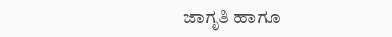ಜಾಗೃತಿ ಹಾಗೂ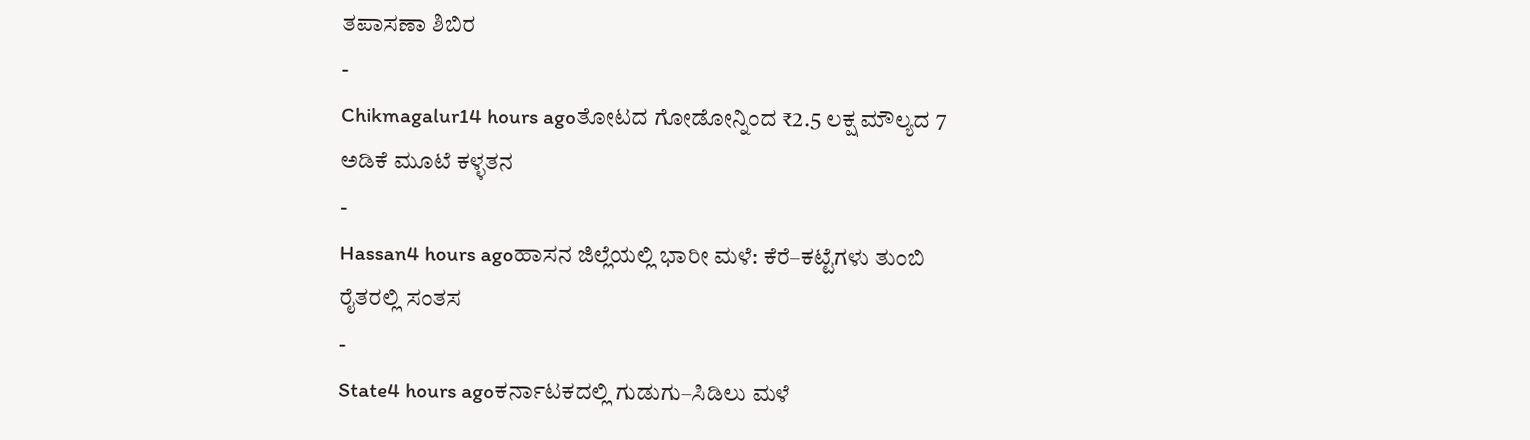ತಪಾಸಣಾ ಶಿಬಿರ
-
Chikmagalur14 hours agoತೋಟದ ಗೋಡೋನ್ನಿಂದ ₹2.5 ಲಕ್ಷ ಮೌಲ್ಯದ 7 ಅಡಿಕೆ ಮೂಟೆ ಕಳ್ಳತನ
-
Hassan4 hours agoಹಾಸನ ಜಿಲ್ಲೆಯಲ್ಲಿ ಭಾರೀ ಮಳೆ: ಕೆರೆ–ಕಟ್ಟೆಗಳು ತುಂಬಿ ರೈತರಲ್ಲಿ ಸಂತಸ
-
State4 hours agoಕರ್ನಾಟಕದಲ್ಲಿ ಗುಡುಗು–ಸಿಡಿಲು ಮಳೆ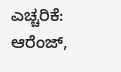ಎಚ್ಚರಿಕೆ: ಆರೆಂಜ್,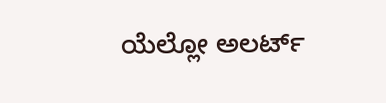ಯೆಲ್ಲೋ ಅಲರ್ಟ್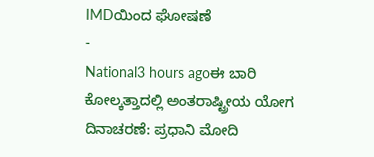IMDಯಿಂದ ಘೋಷಣೆ
-
National3 hours agoಈ ಬಾರಿ ಕೋಲ್ಕತ್ತಾದಲ್ಲಿ ಅಂತರಾಷ್ಟ್ರೀಯ ಯೋಗ ದಿನಾಚರಣೆ: ಪ್ರಧಾನಿ ಮೋದಿ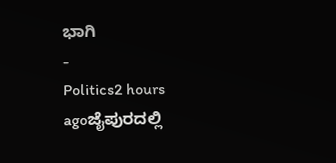ಭಾಗಿ
-
Politics2 hours agoಜೈಪುರದಲ್ಲಿ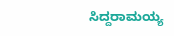ಸಿದ್ದರಾಮಯ್ಯ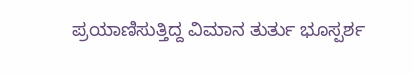ಪ್ರಯಾಣಿಸುತ್ತಿದ್ದ ವಿಮಾನ ತುರ್ತು ಭೂಸ್ಪರ್ಶ